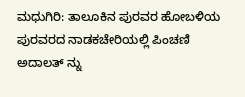ಮಧುಗಿರಿ: ತಾಲೂಕಿನ ಪುರವರ ಹೋಬಳಿಯ ಪುರವರದ ನಾಡಕಚೇರಿಯಲ್ಲಿ ಪಿಂಚಣಿ ಅದಾಲತ್ ನ್ನು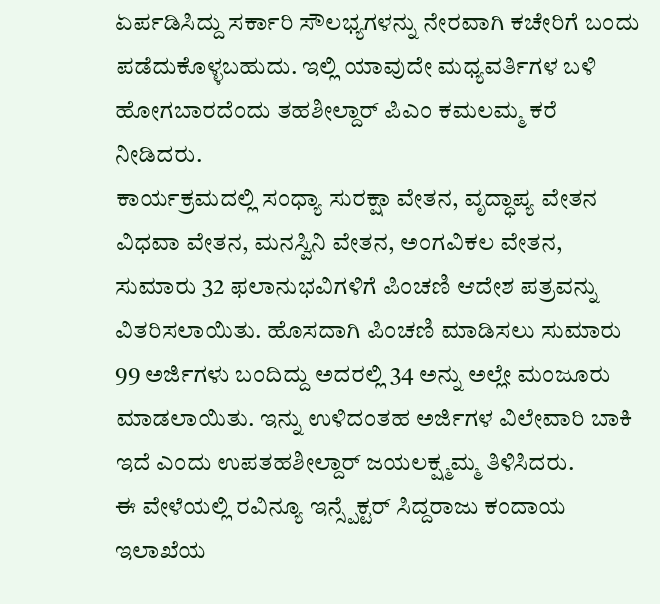ಏರ್ಪಡಿಸಿದ್ದು ಸರ್ಕಾರಿ ಸೌಲಭ್ಯಗಳನ್ನು ನೇರವಾಗಿ ಕಚೇರಿಗೆ ಬಂದು ಪಡೆದುಕೊಳ್ಳಬಹುದು. ಇಲ್ಲಿ ಯಾವುದೇ ಮಧ್ಯವರ್ತಿಗಳ ಬಳಿ ಹೋಗಬಾರದೆಂದು ತಹಶೀಲ್ದಾರ್ ಪಿಎಂ ಕಮಲಮ್ಮ ಕರೆ ನೀಡಿದರು.
ಕಾರ್ಯಕ್ರಮದಲ್ಲಿ ಸಂಧ್ಯಾ ಸುರಕ್ಷಾ ವೇತನ, ವೃದ್ಧಾಪ್ಯ ವೇತನ ವಿಧವಾ ವೇತನ, ಮನಸ್ವಿನಿ ವೇತನ, ಅಂಗವಿಕಲ ವೇತನ,
ಸುಮಾರು 32 ಫಲಾನುಭವಿಗಳಿಗೆ ಪಿಂಚಣಿ ಆದೇಶ ಪತ್ರವನ್ನು ವಿತರಿಸಲಾಯಿತು. ಹೊಸದಾಗಿ ಪಿಂಚಣಿ ಮಾಡಿಸಲು ಸುಮಾರು 99 ಅರ್ಜಿಗಳು ಬಂದಿದ್ದು ಅದರಲ್ಲಿ 34 ಅನ್ನು ಅಲ್ಲೇ ಮಂಜೂರು ಮಾಡಲಾಯಿತು. ಇನ್ನು ಉಳಿದಂತಹ ಅರ್ಜಿಗಳ ವಿಲೇವಾರಿ ಬಾಕಿ ಇದೆ ಎಂದು ಉಪತಹಶೀಲ್ದಾರ್ ಜಯಲಕ್ಷ್ಮಮ್ಮ ತಿಳಿಸಿದರು.
ಈ ವೇಳೆಯಲ್ಲಿ ರವಿನ್ಯೂ ಇನ್ಸ್ಪೆಕ್ಟರ್ ಸಿದ್ದರಾಜು ಕಂದಾಯ ಇಲಾಖೆಯ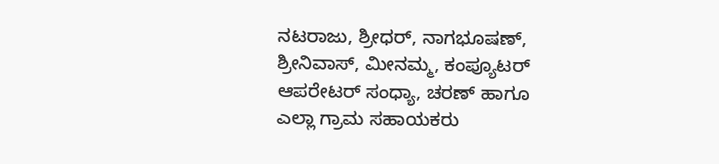ನಟರಾಜು, ಶ್ರೀಧರ್, ನಾಗಭೂಷಣ್, ಶ್ರೀನಿವಾಸ್, ಮೀನಮ್ಮ, ಕಂಪ್ಯೂಟರ್ ಆಪರೇಟರ್ ಸಂಧ್ಯಾ, ಚರಣ್ ಹಾಗೂ ಎಲ್ಲಾ ಗ್ರಾಮ ಸಹಾಯಕರು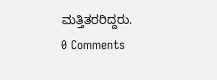ಮತ್ತಿತರರಿದ್ದರು.
0 Comments